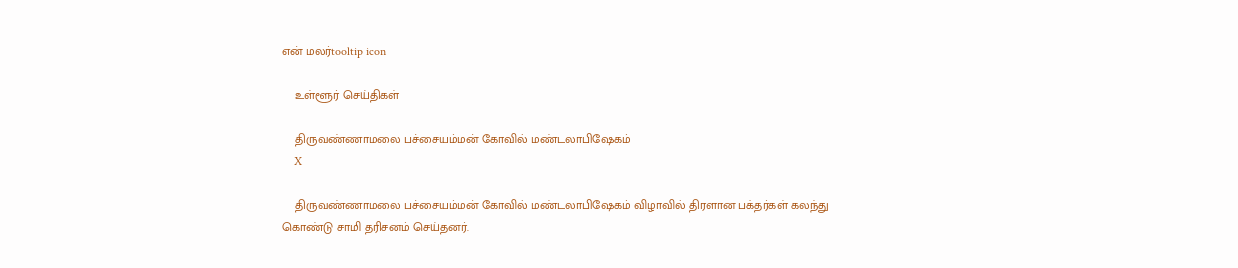என் மலர்tooltip icon

    உள்ளூர் செய்திகள்

    திருவண்ணாமலை பச்சையம்மன் கோவில் மண்டலாபிஷேகம்
    X

    திருவண்ணாமலை பச்சையம்மன் கோவில் மண்டலாபிஷேகம் விழாவில் திரளான பக்தர்கள் கலந்து கொண்டு சாமி தரிசனம் செய்தனர்.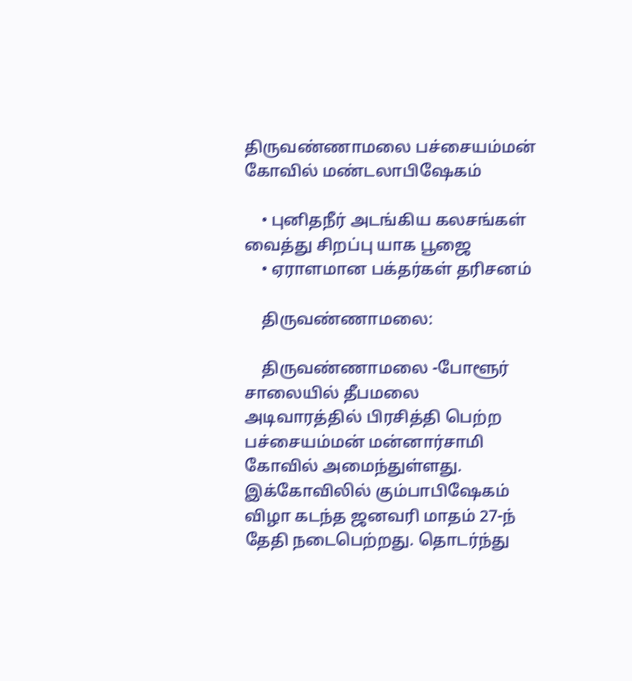திருவண்ணாமலை பச்சையம்மன் கோவில் மண்டலாபிஷேகம்

    • புனிதநீர் அடங்கிய கலசங்கள் வைத்து சிறப்பு யாக பூஜை
    • ஏராளமான பக்தர்கள் தரிசனம்

    திருவண்ணாமலை:

    திருவண்ணாமலை -போளூர் சாலையில் தீபமலை அடிவாரத்தில் பிரசித்தி பெற்ற பச்சையம்மன் மன்னார்சாமி கோவில் அமைந்துள்ளது. இக்கோவிலில் கும்பாபிஷேகம் விழா கடந்த ஜனவரி மாதம் 27-ந் தேதி நடைபெற்றது. தொடர்ந்து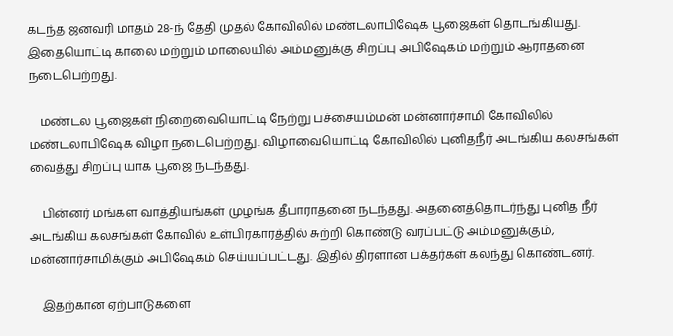கடந்த ஜனவரி மாதம் 28-ந் தேதி முதல் கோவிலில் மண்டலாபிஷேக பூஜைகள் தொடங்கியது. இதையொட்டி காலை மற்றும் மாலையில் அம்மனுக்கு சிறப்பு அபிஷேகம் மற்றும் ஆராதனை நடைபெற்றது.

    மண்டல பூஜைகள் நிறைவையொட்டி நேற்று பச்சையம்மன் மன்னார்சாமி கோவிலில் மண்டலாபிஷேக விழா நடைபெற்றது. விழாவையொட்டி கோவிலில் புனிதநீர் அடங்கிய கலசங்கள் வைத்து சிறப்பு யாக பூஜை நடந்தது.

    பின்னர் மங்கள வாத்தியங்கள் முழங்க தீபாராதனை நடந்தது. அதனைத்தொடர்ந்து புனித நீர் அடங்கிய கலசங்கள் கோவில் உள்பிரகாரத்தில் சுற்றி கொண்டு வரப்பட்டு அம்மனுக்கும், மன்னார்சாமிக்கும் அபிஷேகம் செய்யப்பட்டது. இதில் திரளான பக்தர்கள் கலந்து கொண்டனர்.

    இதற்கான ஏற்பாடுகளை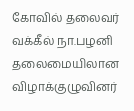கோவில் தலைவர் வக்கீல் நா.பழனி தலைமையிலான விழாக்குழுவினர்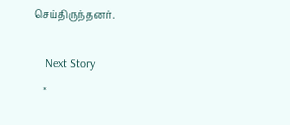செய்திருந்தனர்.

    Next Story
    ×